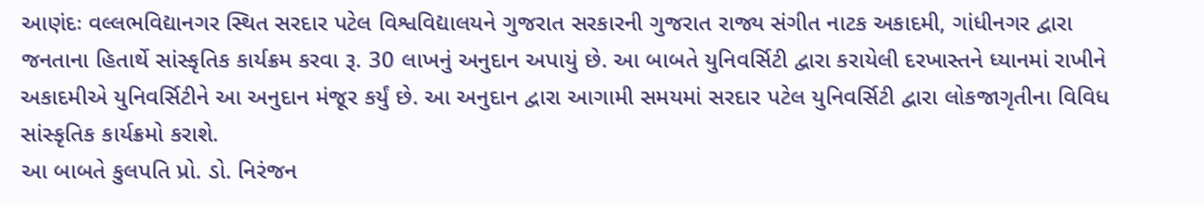આણંદઃ વલ્લભવિદ્યાનગર સ્થિત સરદાર પટેલ વિશ્વવિદ્યાલયને ગુજરાત સરકારની ગુજરાત રાજ્ય સંગીત નાટક અકાદમી, ગાંધીનગર દ્વારા જનતાના હિતાર્થે સાંસ્કૃતિક કાર્યક્રમ કરવા રૂ. 30 લાખનું અનુદાન અપાયું છે. આ બાબતે યુનિવર્સિટી દ્વારા કરાયેલી દરખાસ્તને ધ્યાનમાં રાખીને અકાદમીએ યુનિવર્સિટીને આ અનુદાન મંજૂર કર્યું છે. આ અનુદાન દ્વારા આગામી સમયમાં સરદાર પટેલ યુનિવર્સિટી દ્વારા લોકજાગૃતીના વિવિધ સાંસ્કૃતિક કાર્યક્રમો કરાશે.
આ બાબતે કુલપતિ પ્રો. ડો. નિરંજન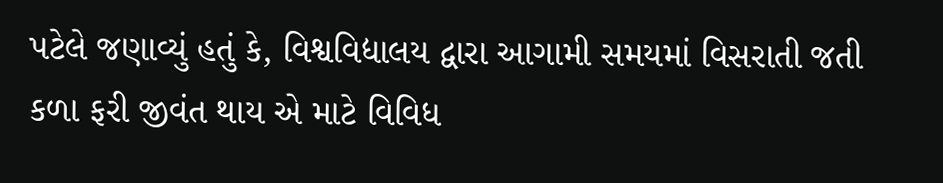પટેલે જણાવ્યું હતું કે, વિશ્વવિદ્યાલય દ્વારા આગામી સમયમાં વિસરાતી જતી કળા ફરી જીવંત થાય એ માટે વિવિધ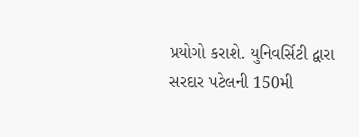પ્રયોગો કરાશે. યુનિવર્સિટી દ્વારા સરદાર પટેલની 150મી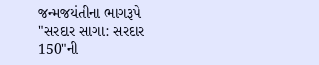જન્મજયંતીના ભાગરૂપે "સરદાર સાગા: સરદાર 150"ની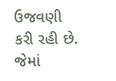ઉજવણી કરી રહી છે. જેમાં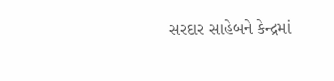સરદાર સાહેબને કેન્દ્રમાં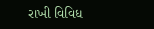રાખી વિવિધ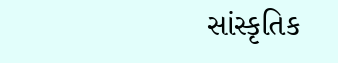સાંસ્કૃતિક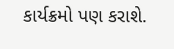કાર્યક્રમો પણ કરાશે.